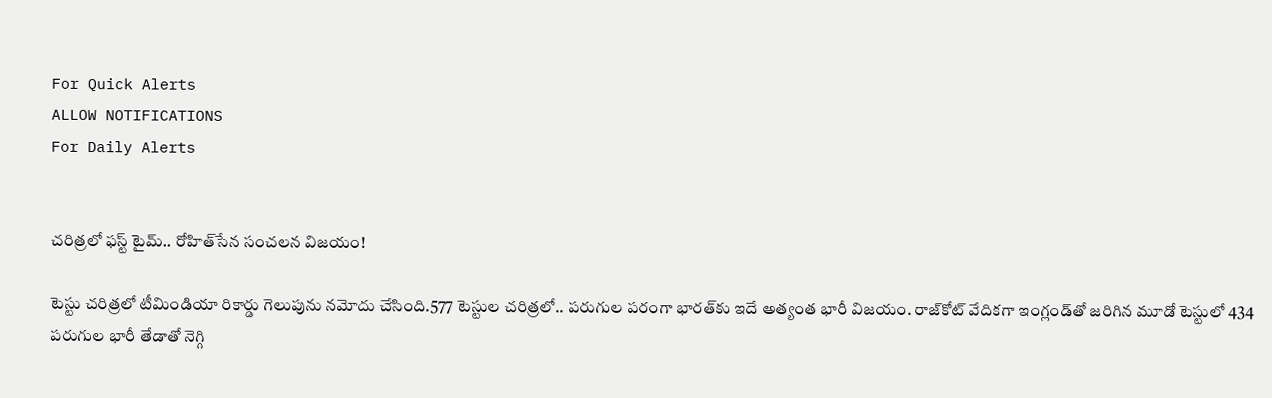For Quick Alerts
ALLOW NOTIFICATIONS
For Daily Alerts


చరిత్రలో ఫస్ట్ టైమ్.. రోహిత్‌సేన సంచలన విజయం!

టెస్టు చరిత్రలో టీమిండియా రికార్డు గెలుపును నమోదు చేసింది.577 టెస్టుల చరిత్రలో.. పరుగుల పరంగా భారత్‌కు ఇదే అత్యంత భారీ విజయం. రాజ్‌కోట్ వేదికగా ఇంగ్లండ్‌తో జరిగిన మూడో టెస్టులో 434 పరుగుల భారీ తేడాతో నెగ్గి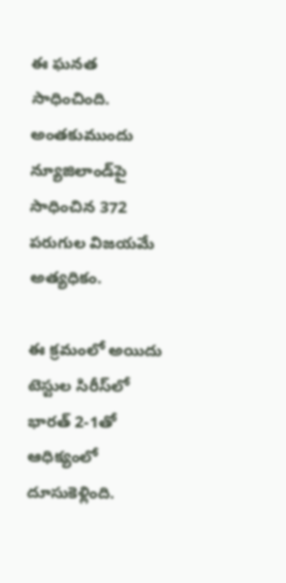ఈ ఘనత సాధించింది. అంతకుముందు న్యూజిలాండ్‌పై సాధించిన 372 పరుగుల విజయమే అత్యధికం.

ఈ క్రమంలో అయిదు టెస్టుల సిరీస్‌లో భారత్ 2-1తో ఆధిక్యంలో దూసుకెళ్లింది.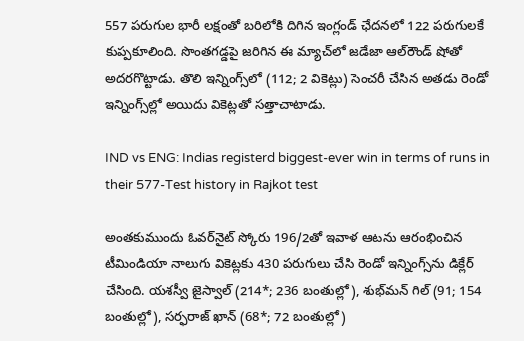557 పరుగుల భారీ లక్షంతో బరిలోకి దిగిన ఇంగ్లండ్ ఛేదనలో 122 పరుగులకే కుప్పకూలింది. సొంతగడ్డపై జరిగిన ఈ మ్యాచ్‌లో జడేజా ఆల్‌రౌండ్ షోతో అదరగొట్టాడు. తొలి ఇన్నింగ్స్‌లో (112; 2 వికెట్లు) సెంచరీ చేసిన అతడు రెండో ఇన్నింగ్స్‌ల్లో అయిదు వికెట్లతో సత్తాచాటాడు.

IND vs ENG: Indias registerd biggest-ever win in terms of runs in their 577-Test history in Rajkot test

అంతకుముందు ఓవర్‌నైట్ స్కోరు 196/2తో ఇవాళ ఆటను ఆరంభించిన టీమిండియా నాలుగు వికెట్లకు 430 పరుగులు చేసి రెండో ఇన్నింగ్స్‌ను డిక్లేర్ చేసింది. యశస్వీ జైస్వాల్ (214*; 236 బంతుల్లో), శుభ్‌మన్ గిల్ (91; 154 బంతుల్లో), సర్ఫరాజ్ ఖాన్ (68*; 72 బంతుల్లో)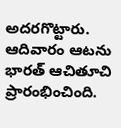అదరగొట్టారు. ఆదివారం ఆటను భారత్ ఆచితూచి ప్రారంభించింది.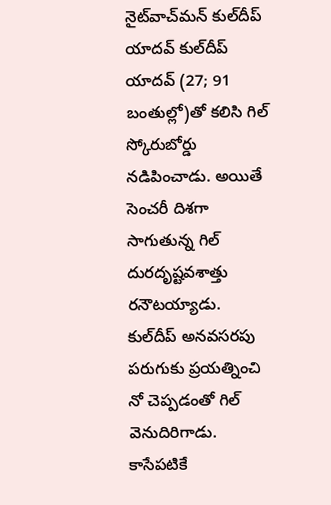నైట్‌వాచ్‌మన్ కుల్‌దీప్ యాదవ్ కుల్‌దీప్ యాదవ్ (27; 91 బంతుల్లో)తో కలిసి గిల్ స్కోరుబోర్డు నడిపించాడు. అయితే సెంచరీ దిశగా సాగుతున్న గిల్ దురదృష్టవశాత్తు రనౌటయ్యాడు. కుల్‌దీప్ అనవసరపు పరుగుకు ప్రయత్నించి నో చెప్పడంతో గిల్ వెనుదిరిగాడు. కాసేపటికే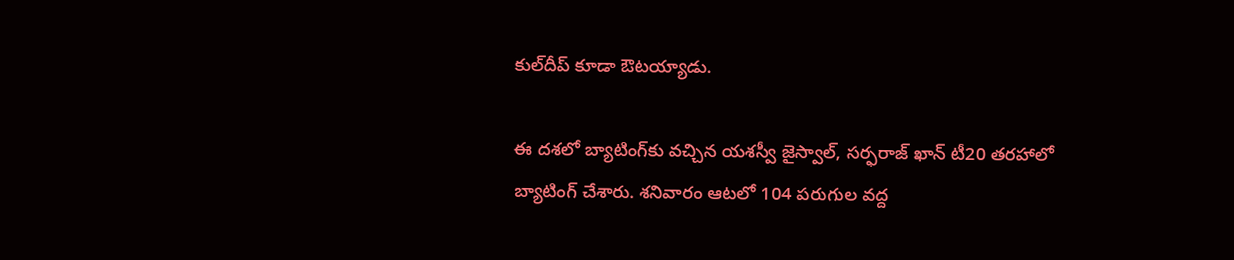కుల్‌దీప్ కూడా ఔటయ్యాడు.

ఈ దశలో బ్యాటింగ్‌కు వచ్చిన యశస్వీ జైస్వాల్, సర్ఫరాజ్ ఖాన్ టీ20 తరహాలో బ్యాటింగ్ చేశారు. శనివారం ఆటలో 104 పరుగుల వద్ద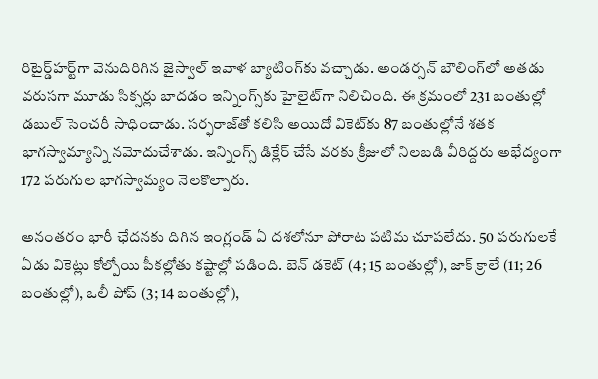రిటైర్డ్‌హర్ట్‌‌గా వెనుదిరిగిన జైస్వాల్ ఇవాళ బ్యాటింగ్‌కు వచ్చాడు. అండర్సన్ బౌలింగ్‌లో అతడు వరుసగా మూడు సిక్సర్లు బాదడం ఇన్నింగ్స్‌కు హైలైట్‌గా నిలిచింది. ఈ క్రమంలో 231 బంతుల్లో డబుల్ సెంచరీ సాధించాడు. సర్ఫరాజ్‌తో కలిసి అయిదో వికెట్‌కు 87 బంతుల్లో‌నే శతక భాగస్వామ్యాన్ని నమోదుచేశాడు. ఇన్నింగ్స్ డిక్లేర్ చేసే వరకు క్రీజులో నిలబడి వీరిద్దరు అభేద్యంగా 172 పరుగుల భాగస్వామ్యం నెలకొల్పారు.

అనంతరం భారీ ఛేదనకు దిగిన ఇంగ్లండ్ ఏ దశలోనూ పోరాట పటిమ చూపలేదు. 50 పరుగులకే ఏడు వికెట్లు కోల్పోయి పీకల్లోతు కష్టాల్లో పడింది. బెన్ డకెట్ (4; 15 బంతుల్లో), జాక్ క్రాలే (11; 26 బంతుల్లో), ఒలీ పోప్ (3; 14 బంతుల్లో),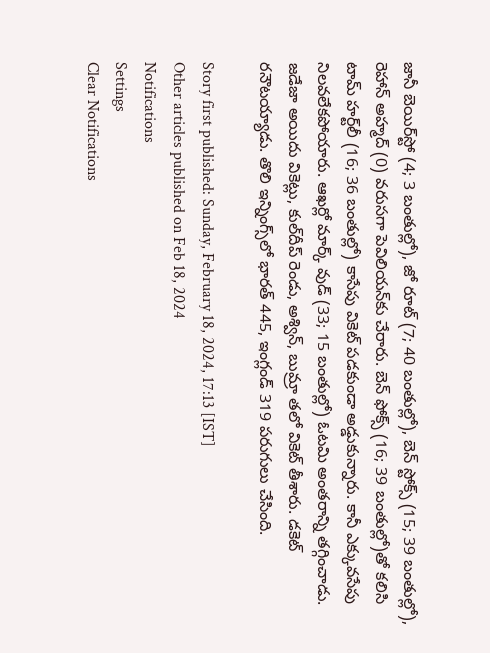జానీ బెయిర్‌స్టో (4; 3 బంతుల్లో), జో రూట్ (7; 40 బంతుల్లో), బెన్ స్టోక్స్ (15; 39 బంతుల్లో), రెహాన్ అహ్మద్ (0) వరుసగా పెవిలియన్‌కు చేరారు. బెన్ ఫోక్స్‌ (16; 39 బంతుల్లో)తో కలిసి టామ్ హర్ట్‌లీ (16; 36 బంతుల్లో) కాసేపు వికెట్ పడకుండా అడ్డుకున్నారు. కానీ ఎక్కువసేపు నిలవలేకపోయారు. ఆఖర్లో మార్క్ వుడ్ (33; 15 బంతుల్లో) ఓటమి అంతరాన్ని తగ్గించాడు. జడేజా అయిదు వికెట్లు, కుల్‌దీప్ రెండు, అశ్విన్, బుమ్రా తలో వికెట్ తీశారు. డకెట్ రనౌటయ్యాడు. తొలి ఇన్నింగ్స్‌లో భారత్ 445, ఇంగ్లండ్ 319 పరుగులు చేసింది.

Story first published: Sunday, February 18, 2024, 17:13 [IST]
Other articles published on Feb 18, 2024
Notifications
Settings
Clear Notifications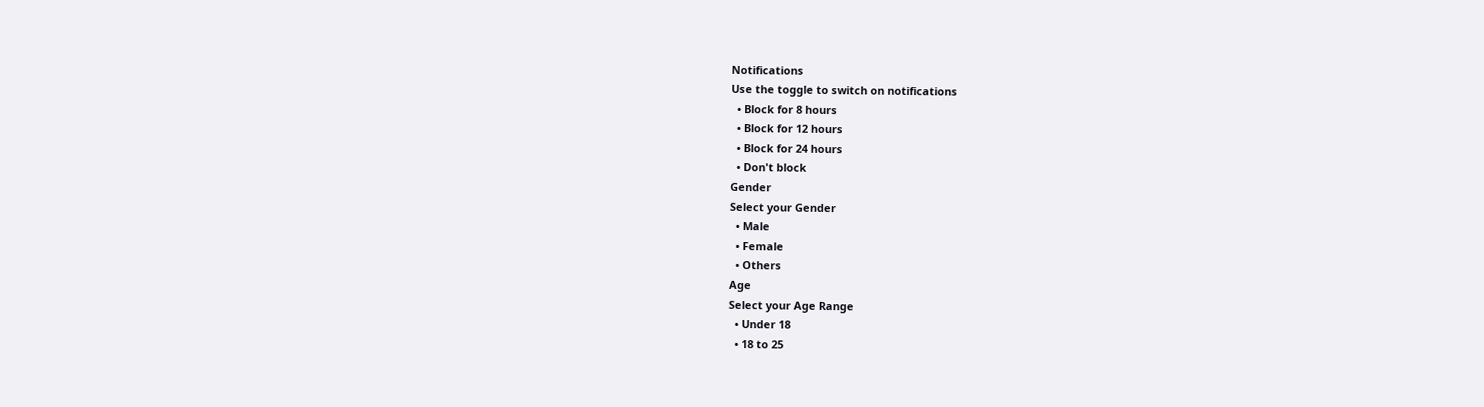Notifications
Use the toggle to switch on notifications
  • Block for 8 hours
  • Block for 12 hours
  • Block for 24 hours
  • Don't block
Gender
Select your Gender
  • Male
  • Female
  • Others
Age
Select your Age Range
  • Under 18
  • 18 to 25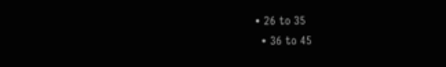• 26 to 35
  • 36 to 45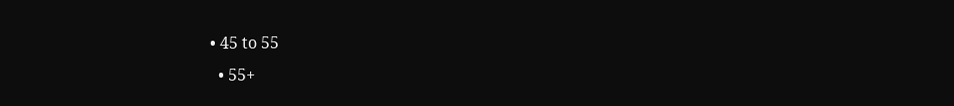• 45 to 55
  • 55+